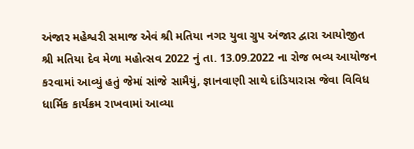અંજાર મહેશ્વરી સમાજ એવં શ્રી મતિયા નગર યુવા ગ્રુપ અંજાર દ્વારા આયોજીત
શ્રી મતિયા દેવ મેળા મહોત્સવ 2022 નું તા. 13.09.2022 ના રોજ ભવ્ય આયોજન કરવામાં આવ્યું હતું જેમાં સાંજે સામૈયું, જ્ઞાનવાણી સાથે દાંડિયારાસ જેવા વિવિધ ધાર્મિક કાર્યક્રમ રાખવામાં આવ્યા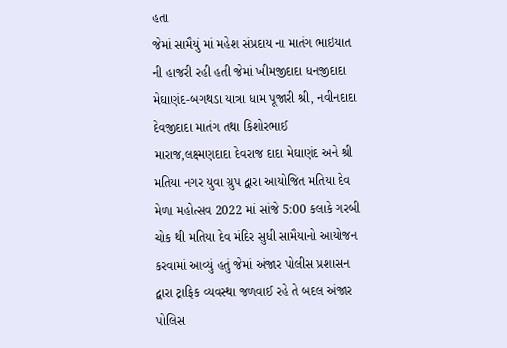હતા
જેમાં સામૈયું માં મહેશ સંપ્રદાય ના માતંગ ભાઇયાત ની હાજરી રહી હતી જેમાં ખીમજીદાદા ધનજીદાદા મેઘાણંદ-બગથડા યાત્રા ધામ પૂજારી શ્રી, નવીનદાદા દેવજીદાદા માતંગ તથા કિશોરભાઈ મારાજ,લક્ષ્મણદાદા દેવરાજ દાદા મેઘાણંદ અને શ્રી મતિયા નગર યુવા ગ્રુપ દ્વારા આયોજિત મતિયા દેવ મેળા મહોત્સવ 2022 માં સાંજે 5:00 કલાકે ગરબી ચોક થી મતિયા દેવ મંદિર સુધી સામૈયાનો આયોજન કરવામાં આવ્યું હતું જેમાં અંજાર પોલીસ પ્રશાસન દ્વારા ટ્રાફિક વ્યવસ્થા જળવાઈ રહે તે બદલ અંજાર પોલિસ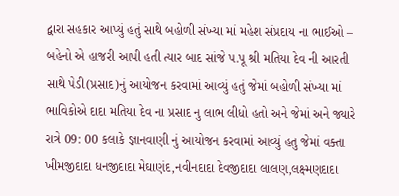દ્વારા સહકાર આપ્યું હતું સાથે બહોળી સંખ્યા માં મહેશ સંપ્રદાય ના ભાઈઓ – બહેનો એ હાજરી આપી હતી ત્યાર બાદ સાંજે પ.પૂ શ્રી મતિયા દેવ ની આરતી સાથે પેડી(પ્રસાદ)નું આયોજન કરવામાં આવ્યું હતું જેમાં બહોળી સંખ્યા માં ભાવિકોએ દાદા મતિયા દેવ ના પ્રસાદ નુ લાભ લીધો હતો અને જેમાં અને જ્યારે રાત્રે 09: 00 કલાકે જ્ઞાનવાણી નું આયોજન કરવામાં આવ્યું હતુ જેમાં વક્તા ખીમજીદાદા ધનજીદાદા મેઘાણંદ,નવીનદાદા દેવજીદાદા લાલણ,લક્ષ્મણદાદા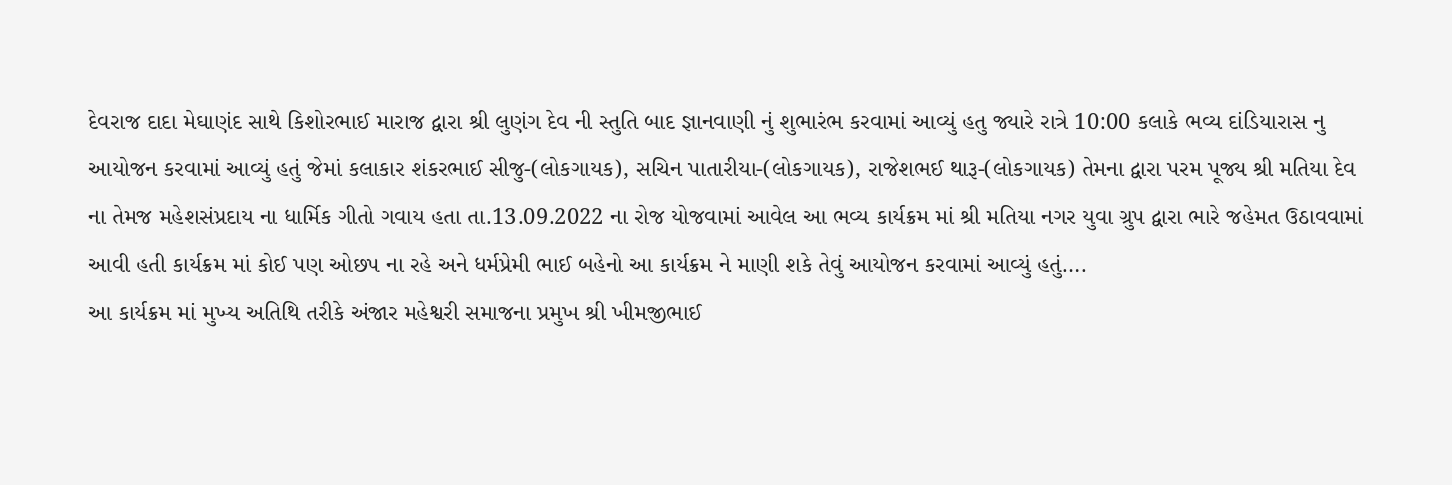દેવરાજ દાદા મેઘાણંદ સાથે કિશોરભાઈ મારાજ દ્વારા શ્રી લુણંગ દેવ ની સ્તુતિ બાદ જ્ઞાનવાણી નું શુભારંભ કરવામાં આવ્યું હતુ જ્યારે રાત્રે 10:00 કલાકે ભવ્ય દાંડિયારાસ નુ આયોજન કરવામાં આવ્યું હતું જેમાં કલાકાર શંકરભાઈ સીજુ-(લોકગાયક), સચિન પાતારીયા-(લોકગાયક), રાજેશભઈ થારૂ-(લોકગાયક) તેમના દ્વારા પરમ પૂજ્ય શ્રી મતિયા દેવ ના તેમજ મહેશસંપ્રદાય ના ધાર્મિક ગીતો ગવાય હતા તા.13.09.2022 ના રોજ યોજવામાં આવેલ આ ભવ્ય કાર્યક્રમ માં શ્રી મતિયા નગર યુવા ગ્રુપ દ્વારા ભારે જહેમત ઉઠાવવામાં આવી હતી કાર્યક્રમ માં કોઈ પણ ઓછપ ના રહે અને ધર્મપ્રેમી ભાઈ બહેનો આ કાર્યક્રમ ને માણી શકે તેવું આયોજન કરવામાં આવ્યું હતું….
આ કાર્યક્રમ માં મુખ્ય અતિથિ તરીકે અંજાર મહેશ્વરી સમાજના પ્રમુખ શ્રી ખીમજીભાઈ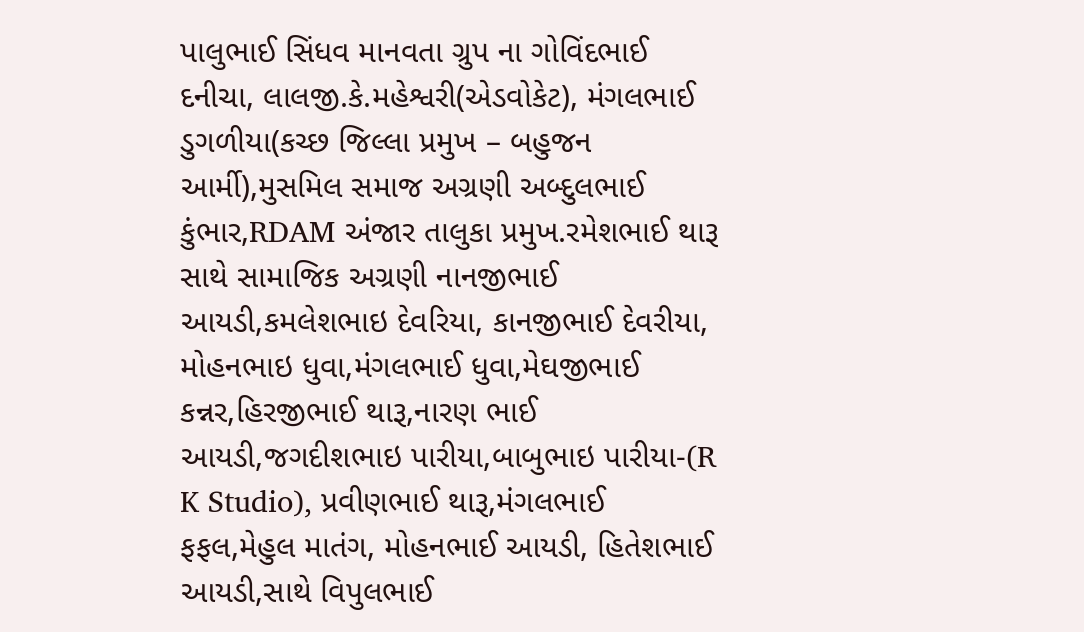પાલુભાઈ સિંધવ માનવતા ગ્રુપ ના ગોવિંદભાઈ દનીચા, લાલજી.કે.મહેશ્વરી(એડવોકેટ), મંગલભાઈ ડુગળીયા(કચ્છ જિલ્લા પ્રમુખ – બહુજન આર્મી),મુસમિલ સમાજ અગ્રણી અબ્દુલભાઈ કુંભાર,RDAM અંજાર તાલુકા પ્રમુખ.રમેશભાઈ થારૂ સાથે સામાજિક અગ્રણી નાનજીભાઈ આયડી,કમલેશભાઇ દેવરિયા, કાનજીભાઈ દેવરીયા, મોહનભાઇ ધુવા,મંગલભાઈ ધુવા,મેઘજીભાઈ કન્નર,હિરજીભાઈ થારૂ,નારણ ભાઈ આયડી,જગદીશભાઇ પારીયા,બાબુભાઇ પારીયા-(R K Studio), પ્રવીણભાઈ થારૂ,મંગલભાઈ ફફલ,મેહુલ માતંગ, મોહનભાઈ આયડી, હિતેશભાઈ આયડી,સાથે વિપુલભાઈ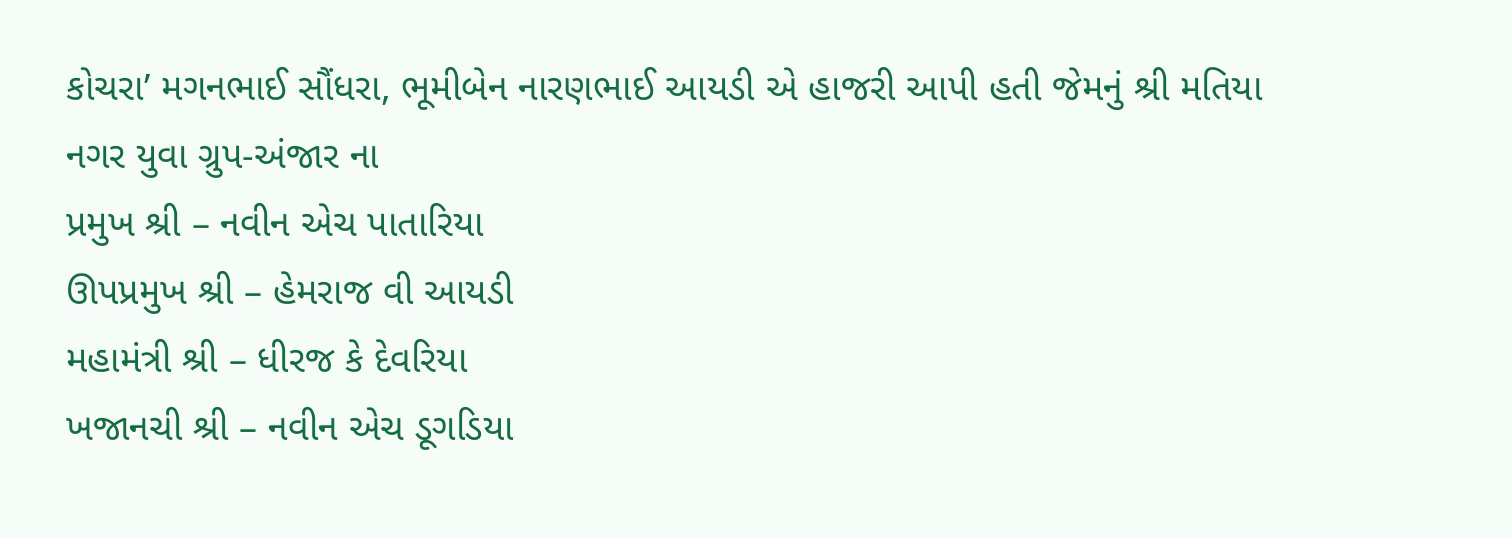કોચરા’ મગનભાઈ સૌંધરા, ભૂમીબેન નારણભાઈ આયડી એ હાજરી આપી હતી જેમનું શ્રી મતિયા નગર યુવા ગ્રુપ-અંજાર ના
પ્રમુખ શ્રી – નવીન એચ પાતારિયા
ઊપપ્રમુખ શ્રી – હેમરાજ વી આયડી
મહામંત્રી શ્રી – ધીરજ કે દેવરિયા
ખજાનચી શ્રી – નવીન એચ ડૂગડિયા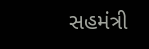સહમંત્રી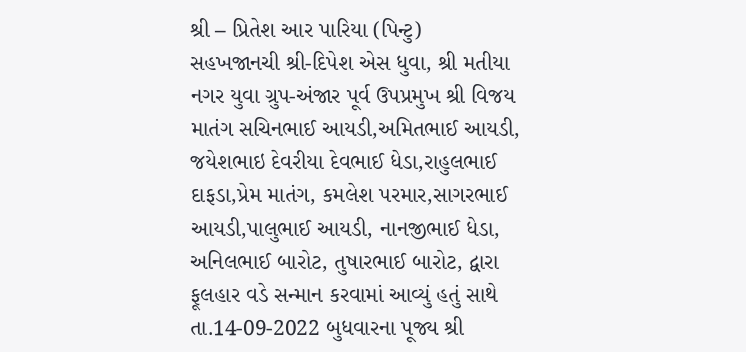શ્રી – પ્રિતેશ આર પારિયા (પિન્ટુ)
સહખજાનચી શ્રી-દિપેશ એસ ધુવા, શ્રી મતીયા નગર યુવા ગ્રુપ-અંજાર પૂર્વ ઉપપ્રમુખ શ્રી વિજય માતંગ સચિનભાઈ આયડી,અમિતભાઈ આયડી, જયેશભાઇ દેવરીયા દેવભાઈ ધેડા,રાહુલભાઈ દાફડા,પ્રેમ માતંગ, કમલેશ પરમાર,સાગરભાઈ આયડી,પાલુભાઈ આયડી, નાનજીભાઈ ધેડા, અનિલભાઈ બારોટ, તુષારભાઈ બારોટ, દ્વારા ફૂલહાર વડે સન્માન કરવામાં આવ્યું હતું સાથે તા.14-09-2022 બુધવારના પૂજ્ય શ્રી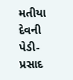મતીયા દેવની પેડી-પ્રસાદ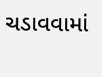ચડાવવામાં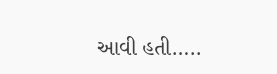આવી હતી…..